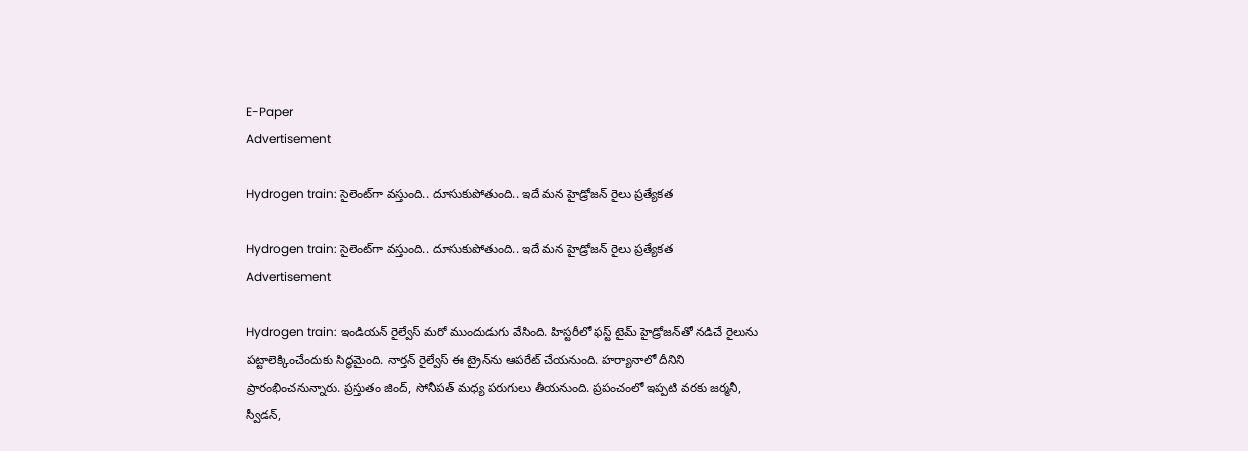E-Paper
Advertisement

Hydrogen train: సైలెంట్‌గా వస్తుంది.. దూసుకుపోతుంది.. ఇదే మన హైడ్రోజన్ రైలు ప్రత్యేకత

Hydrogen train: సైలెంట్‌గా వస్తుంది.. దూసుకుపోతుంది.. ఇదే మన హైడ్రోజన్ రైలు ప్రత్యేకత
Advertisement

Hydrogen train: ఇండియన్ రైల్వేస్‌ మరో ముందుడుగు వేసింది. హిస్టరీలో ఫస్ట్‌ టైమ్‌ హైడ్రోజన్‌తో నడిచే రైలును పట్టాలెక్కించేందుకు సిద్ధమైంది. నార్తన్ రైల్వేస్‌ ఈ ట్రైన్‌ను ఆపరేట్ చేయనుంది. హర్యానాలో దీనిని ప్రారంభించనున్నారు. ప్రస్తుతం జింద్, సోనీపత్ మధ్య పరుగులు తీయనుంది. ప్రపంచంలో ఇప్పటి వరకు జర్మనీ, స్వీడన్,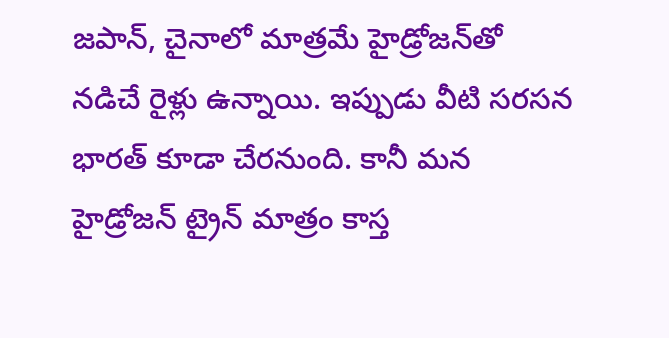జపాన్, చైనాలో మాత్రమే హైడ్రోజన్‌తో నడిచే రైళ్లు ఉన్నాయి. ఇప్పుడు వీటి సరసన భారత్ కూడా చేరనుంది. కానీ మన హైడ్రోజన్‌ ట్రైన్ మాత్రం కాస్త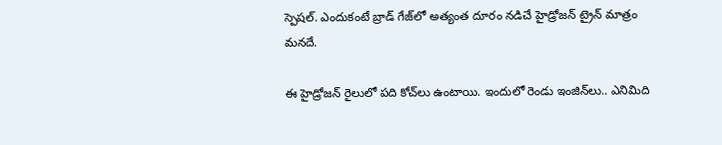స్పెషల్. ఎందుకంటే బ్రాడ్‌ గేజ్‌లో అత్యంత దూరం నడిచే హైడ్రోజన్ ట్రైన్‌ మాత్రం మనదే.

ఈ హైడ్రోజన్‌ రైలులో పది కోచ్‌లు ఉంటాయి. ఇందులో రెండు ఇంజిన్‌లు.. ఎనిమిది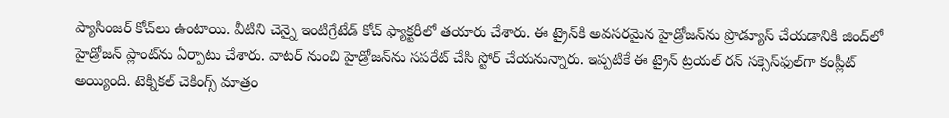ప్యాసింజర్ కోచ్‌లు ఉంటాయి. వీటిని చెన్నై ఇంటిగ్రేటేడ్ కోచ్‌ ఫ్యాక్టరీలో తయారు చేశారు. ఈ ట్రైన్‌కి అవసరమైన హైడ్రోజన్‌ను ప్రొడ్యూస్ చేయడానికి జింద్‌లో హైడ్రోజన్‌ ప్లాంట్‌ను ఏర్పాటు చేశారు. వాటర్‌ నుంచి హైడ్రోజన్‌ను సపరేట్ చేసి స్టోర్ చేయనున్నారు. ఇప్పటికే ఈ ట్రైన్‌ ట్రయల్‌ రన్ సక్సెస్‌ఫుల్‌గా కంప్లీట్‌ అయ్యింది. టెక్నికల్ చెకింగ్స్ మాత్రం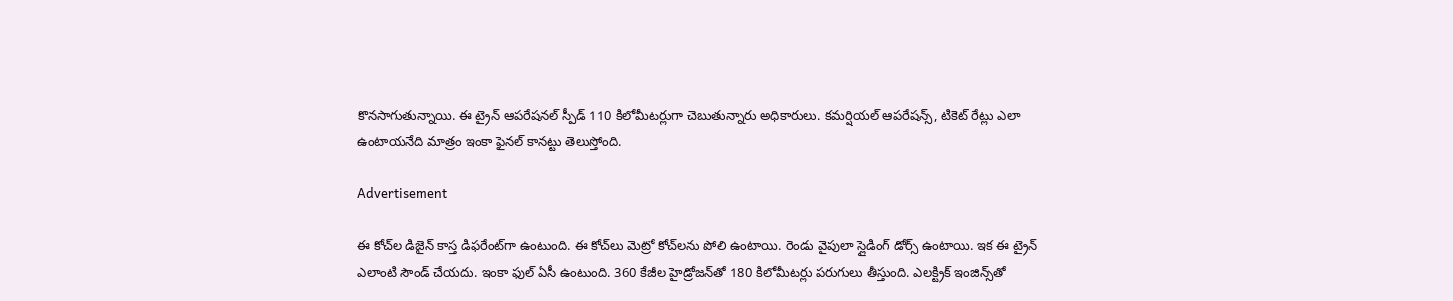కొనసాగుతున్నాయి. ఈ ట్రైన్ ఆపరేషనల్ స్పీడ్ 110 కిలోమీటర్లుగా చెబుతున్నారు అధికారులు. కమర్షియల్ ఆపరేషన్స్, టికెట్ రేట్లు ఎలా ఉంటాయనేది మాత్రం ఇంకా ఫైనల్ కానట్టు తెలుస్తోంది.

Advertisement

ఈ కోచ్‌ల డిజైన్ కాస్త డిఫరేంట్‌గా ఉంటుంది. ఈ కోచ్‌లు మెట్రో కోచ్‌లను పోలి ఉంటాయి. రెండు వైపులా స్లైడింగ్‌ డోర్స్ ఉంటాయి. ఇక ఈ ట్రైన్ ఎలాంటి సౌండ్ చేయదు. ఇంకా ఫుల్ ఏసీ ఉంటుంది. 360 కేజీల హైడ్రోజన్‌తో 180 కిలోమీటర్లు పరుగులు తీస్తుంది. ఎలక్ట్రిక్ ఇంజిన్స్‌తో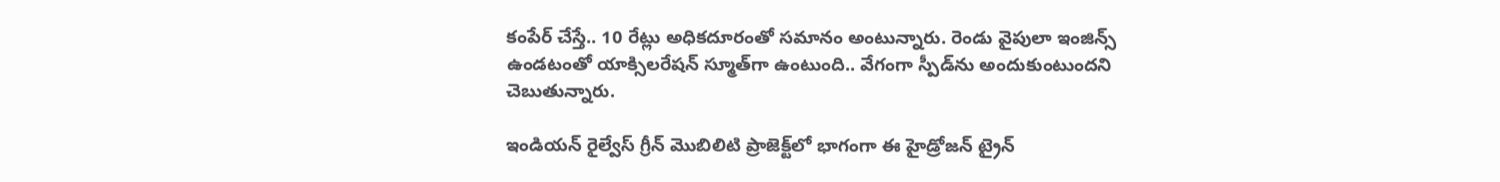కంపేర్ చేస్తే.. 10 రేట్లు అధికదూరంతో సమానం అంటున్నారు. రెండు వైపులా ఇంజిన్స్‌ ఉండటంతో యాక్సిలరేషన్ స్మూత్‌గా ఉంటుంది.. వేగంగా స్పీడ్‌ను అందుకుంటుందని చెబుతున్నారు.

ఇండియన్ రైల్వేస్ గ్రీన్‌ మొబిలిటి ప్రాజెక్ట్‌లో భాగంగా ఈ హైడ్రోజన్ ట్రైన్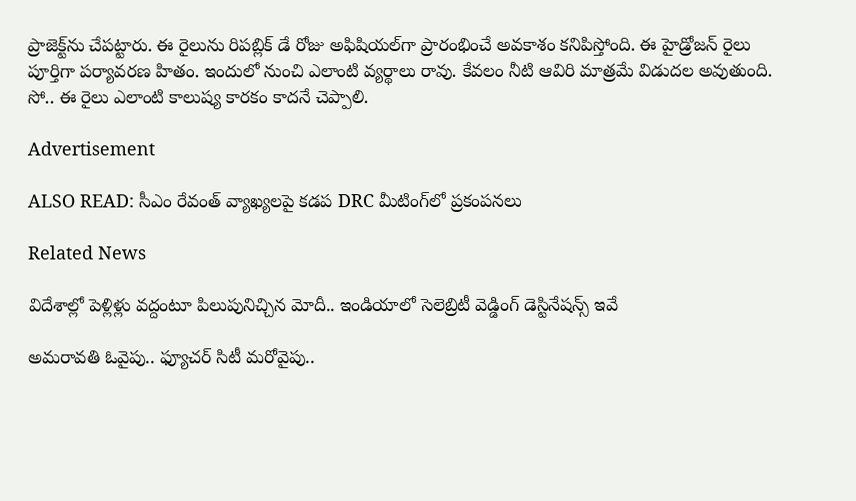ప్రాజెక్ట్‌ను చేపట్టారు. ఈ రైలును రిపబ్లిక్ డే రోజు అఫిషియల్‌గా ప్రారంభించే అవకాశం కనిపిస్తోంది. ఈ హైడ్రోజన్‌ రైలు పూర్తిగా పర్యావరణ హితం. ఇందులో నుంచి ఎలాంటి వ్యర్థాలు రావు. కేవలం నీటి ఆవిరి మాత్రమే విడుదల అవుతుంది. సో.. ఈ రైలు ఎలాంటి కాలుష్య కారకం కాదనే చెప్పాలి.

Advertisement

ALSO READ: సీఎం రేవంత్ వ్యాఖ్యలపై కడప DRC మీటింగ్‌లో ప్రకంపనలు

Related News

విదేశాల్లో పెళ్లిళ్లు వద్దంటూ పిలుపునిచ్చిన మోదీ.. ఇండియాలో సెలెబ్రిటీ వెడ్డింగ్ డెస్టినేషన్స్ ఇవే

అమరావతి ఓవైపు.. ఫ్యూచర్ సిటీ మరోవైపు..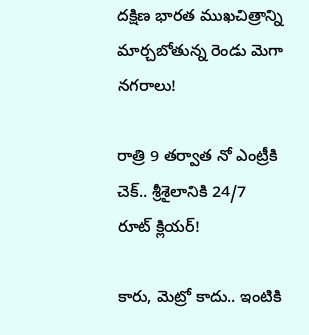దక్షిణ భారత ముఖచిత్రాన్ని మార్చబోతున్న రెండు మెగా నగరాలు!

రాత్రి 9 తర్వాత నో ఎంట్రీకి చెక్.. శ్రీశైలానికి 24/7 రూట్ క్లియర్!

కారు, మెట్రో కాదు.. ఇంటికి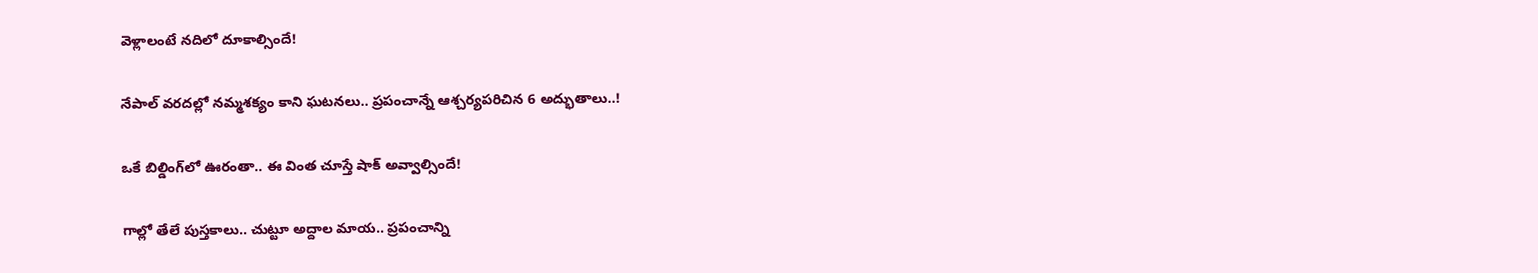వెళ్లాలంటే నదిలో దూకాల్సిందే!

నేపాల్ వరదల్లో నమ్మశక్యం కాని ఘటనలు.. ప్రపంచాన్నే ఆశ్చర్యపరిచిన 6 అద్భుతాలు..!

ఒకే బిల్డింగ్‌లో ఊరంతా.. ఈ వింత చూస్తే షాక్ అవ్వాల్సిందే!

గాల్లో తేలే పుస్తకాలు.. చుట్టూ అద్దాల మాయ.. ప్రపంచాన్ని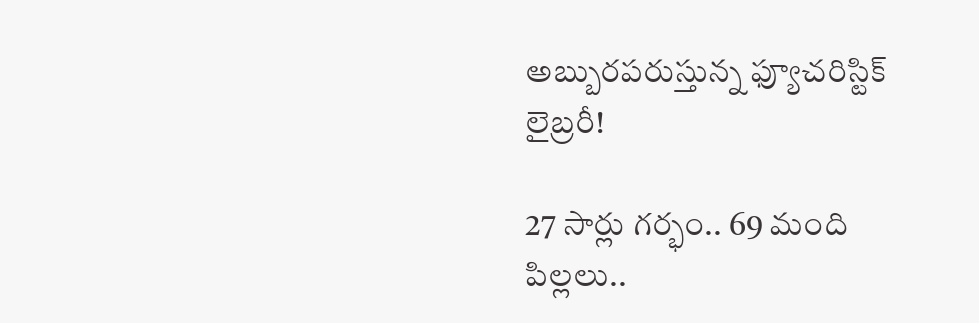అబ్బురపరుస్తున్న ఫ్యూచరిస్టిక్ లైబ్రరీ!

27 సార్లు గర్భం.. 69 మంది పిల్లలు..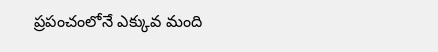ప్రపంచంలోనే ఎక్కువ మంది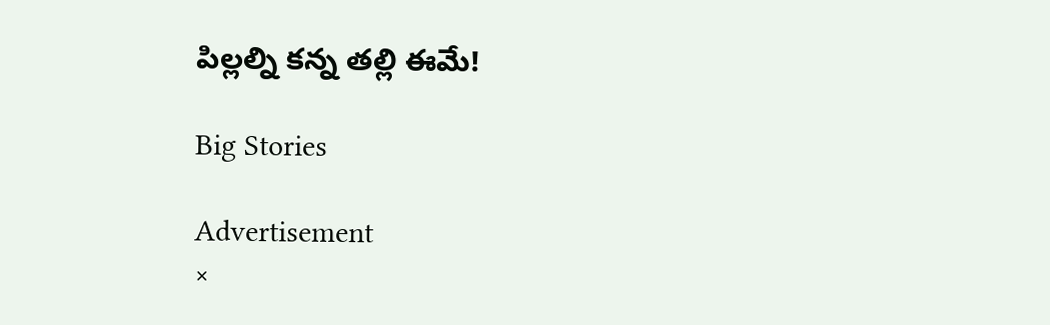పిల్లల్ని కన్న తల్లి ఈమే!

Big Stories

Advertisement
×